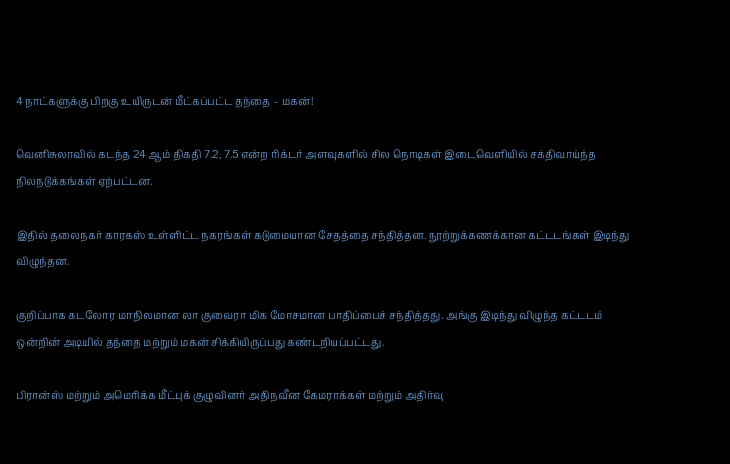4 நாட்களுக்கு பிறகு உயிருடன் மீட்கப்பட்ட தந்தை – மகன்!

வெனிசுலாவில் கடந்த 24 ஆம் திகதி 7.2, 7.5 என்ற ரிக்டர் அளவுகளில் சில நொடிகள் இடைவெளியில் சக்திவாய்ந்த நிலநடுக்கங்கள் ஏற்பட்டன.

இதில் தலைநகர் காரகஸ் உள்ளிட்ட நகரங்கள் கடுமையான சேதத்தை சந்தித்தன. நூற்றுக்கணக்கான கட்டடங்கள் இடிந்து விழுந்தன.

குறிப்பாக கடலோர மாநிலமான லா குவைரா மிக மோசமான பாதிப்பைச் சந்தித்தது. அங்கு இடிந்து விழுந்த கட்டடம் ஒன்றின் அடியில் தந்தை மற்றும் மகன் சிக்கியிருப்பது கண்டறியப்பட்டது.

பிரான்ஸ் மற்றும் அமெரிக்க மீட்புக் குழுவினர் அதிநவீன கேமராக்கள் மற்றும் அதிர்வு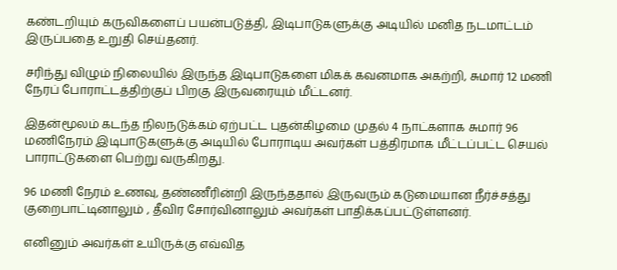கண்டறியும் கருவிகளைப் பயன்படுத்தி, இடிபாடுகளுக்கு அடியில் மனித நடமாட்டம் இருப்பதை உறுதி செய்தனர்.

சரிந்து விழும் நிலையில் இருந்த இடிபாடுகளை மிகக் கவனமாக அகற்றி, சுமார் 12 மணி நேரப் போராட்டத்திற்குப் பிறகு இருவரையும் மீட்டனர்.

இதன்மூலம் கடந்த நிலநடுக்கம் ஏற்பட்ட புதன்கிழமை முதல் 4 நாட்களாக சுமார் 96 மணிநேரம் இடிபாடுகளுக்கு அடியில் போராடிய அவர்கள் பத்திரமாக மீட்டப்பட்ட செயல் பாராட்டுகளை பெற்று வருகிறது.

96 மணி நேரம் உணவு, தண்ணீரின்றி இருந்ததால் இருவரும் கடுமையான நீர்ச்சத்து குறைபாட்டினாலும் , தீவிர சோர்வினாலும் அவர்கள் பாதிக்கப்பட்டுள்ளனர்.

எனினும் அவர்கள் உயிருக்கு எவ்வித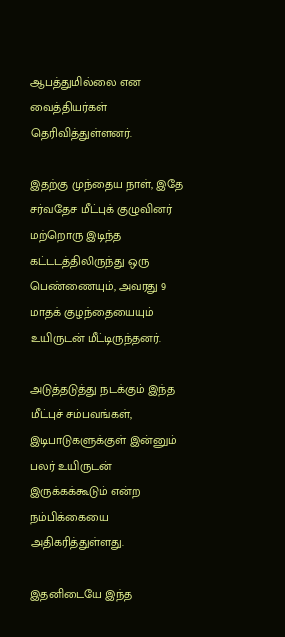ஆபத்துமில்லை என வைத்தியர்கள் தெரிவித்துள்ளனர்.

இதற்கு முந்தைய நாள், இதே சர்வதேச மீட்புக் குழுவினர் மற்றொரு இடிந்த கட்டடத்திலிருந்து ஒரு பெண்ணையும், அவரது 9 மாதக் குழந்தையையும் உயிருடன் மீட்டிருந்தனர்.

அடுத்தடுத்து நடக்கும் இந்த மீட்புச் சம்பவங்கள், இடிபாடுகளுக்குள் இன்னும் பலர் உயிருடன் இருக்கக்கூடும் என்ற நம்பிக்கையை அதிகரித்துள்ளது.

இதனிடையே இந்த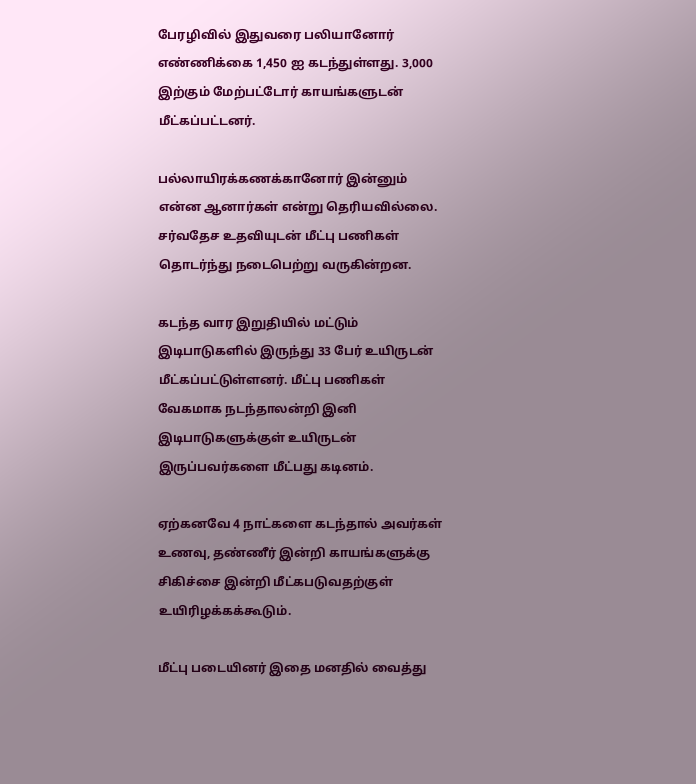பேரழிவில் இதுவரை பலியானோர் எண்ணிக்கை 1,450 ஐ கடந்துள்ளது. 3,000 இற்கும் மேற்பட்டோர் காயங்களுடன் மீட்கப்பட்டனர்.

பல்லாயிரக்கணக்கானோர் இன்னும் என்ன ஆனார்கள் என்று தெரியவில்லை. சர்வதேச உதவியுடன் மீட்பு பணிகள் தொடர்ந்து நடைபெற்று வருகின்றன.

கடந்த வார இறுதியில் மட்டும் இடிபாடுகளில் இருந்து 33 பேர் உயிருடன் மீட்கப்பட்டுள்ளனர். மீட்பு பணிகள் வேகமாக நடந்தாலன்றி இனி இடிபாடுகளுக்குள் உயிருடன் இருப்பவர்களை மீட்பது கடினம்.

ஏற்கனவே 4 நாட்களை கடந்தால் அவர்கள் உணவு, தண்ணீர் இன்றி காயங்களுக்கு சிகிச்சை இன்றி மீட்கபடுவதற்குள் உயிரிழக்கக்கூடும்.

மீட்பு படையினர் இதை மனதில் வைத்து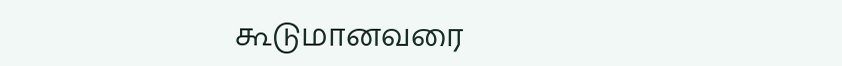கூடுமானவரை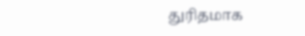துரிதமாக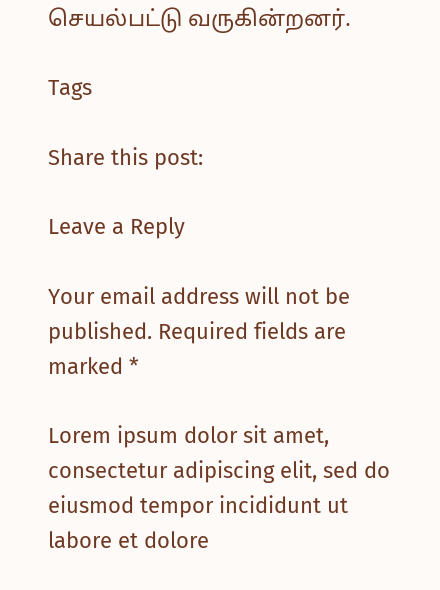செயல்பட்டு வருகின்றனர்.

Tags

Share this post:

Leave a Reply

Your email address will not be published. Required fields are marked *

Lorem ipsum dolor sit amet, consectetur adipiscing elit, sed do eiusmod tempor incididunt ut labore et dolore